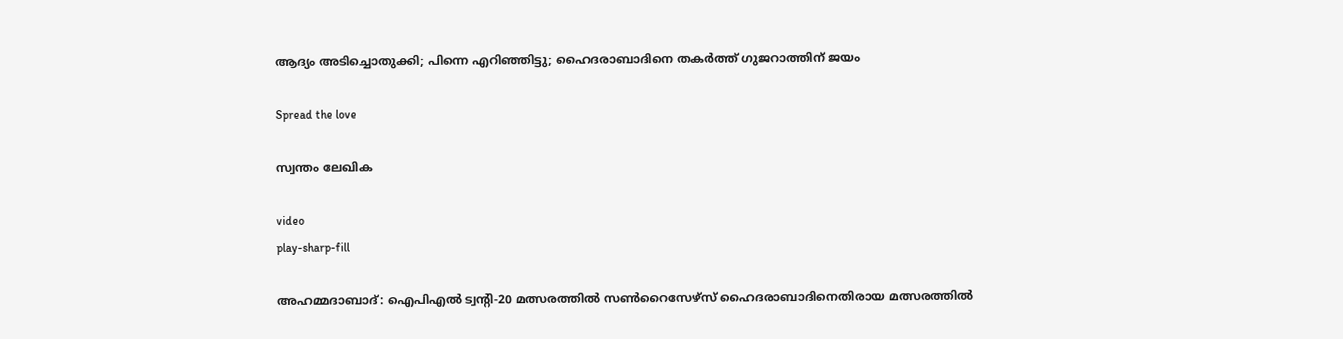ആദ്യം അടിച്ചൊതുക്കി; പിന്നെ എറിഞ്ഞിട്ടു; ഹൈദരാബാദിനെ തകര്‍ത്ത് ഗുജറാത്തിന് ജയം

Spread the love

സ്വന്തം ലേഖിക

video
play-sharp-fill

അഹമ്മദാബാദ്: ഐപിഎല്‍ ട്വന്‍റി-20 മത്സരത്തില്‍ സണ്‍റൈസേഴ്സ് ഹൈദരാബാദിനെതിരായ മത്സരത്തില്‍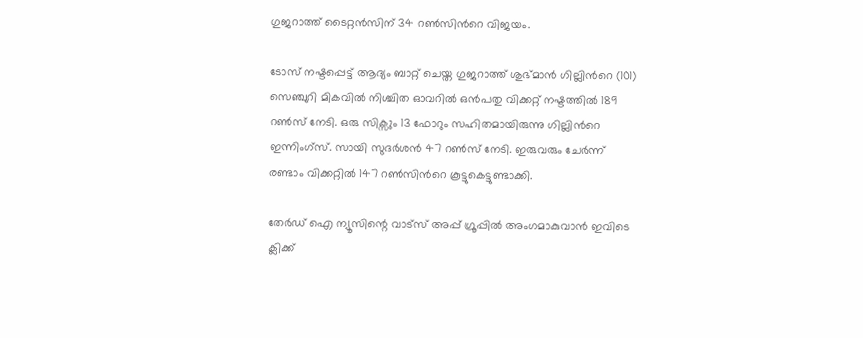ഗുജറാത്ത് ടൈറ്റന്‍സിന് 34 റണ്‍സിന്‍റെ വിജയം.

ടോസ് നഷ്ടപ്പെട്ട് ആദ്യം ബാറ്റ് ചെയ്ത ഗുജറാത്ത് ശുഭ്മാന്‍ ഗില്ലിന്‍റെ (101) സെഞ്ചുറി മികവില്‍ നിശ്ചിത ഓവറില്‍ ഒന്‍പതു വിക്കറ്റ് നഷ്ടത്തില്‍ 189 റണ്‍സ് നേടി. ഒരു സിക്സും 13 ഫോറും സഹിതമായിരുന്നു ഗില്ലിന്‍റെ ഇന്നിംഗ്സ്. സായി സുദര്‍ശന്‍ 47 റണ്‍സ് നേടി. ഇരുവരും ചേര്‍ന്ന് രണ്ടാം വിക്കറ്റില്‍ 147 റണ്‍സിന്‍റെ കൂട്ടുകെട്ടുണ്ടാക്കി.

തേർഡ് ഐ ന്യൂസിന്റെ വാട്സ് അപ്പ് ഗ്രൂപ്പിൽ അംഗമാകുവാൻ ഇവിടെ ക്ലിക്ക്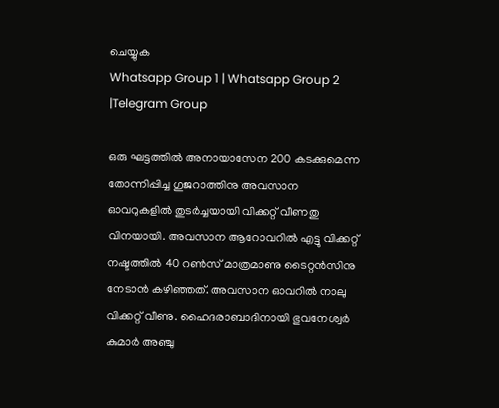ചെയ്യുക
Whatsapp Group 1 | Whatsapp Group 2 |Telegram Group

ഒരു ഘട്ടത്തില്‍ അനായാസേന 200 കടക്കുമെന്ന തോന്നിപ്പിച്ച ഗുജറാത്തിനു അവസാന ഓവറുകളില്‍ തുടര്‍ച്ചയായി വിക്കറ്റ് വീണതു വിനയായി. അവസാന ആറോവറില്‍ എട്ടു വിക്കറ്റ് നഷ്ടത്തില്‍ 40 റണ്‍സ് മാത്രമാണു ടൈറ്റന്‍സിനു നേടാന്‍ കഴിഞ്ഞത്. അവസാന ഓവറില്‍ നാലു വിക്കറ്റ് വീണു. ഹൈദരാബാദിനായി ഭുവനേശ്വര്‍ കുമാര്‍ അഞ്ചു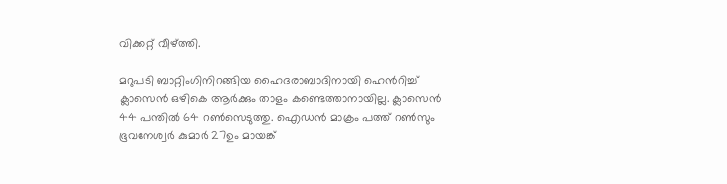വിക്കറ്റ് വീഴ്ത്തി.

മറുപടി ബാറ്റിംഗിനിറങ്ങിയ ഹൈദരാബാദിനായി ഹെന്‍റിച്ച്‌ ക്ലാസെന്‍ ഒഴികെ ആര്‍ക്കും താളം കണ്ടെത്താനായില്ല. ക്ലാസെന്‍ 44 പന്തില്‍ 64 റണ്‍സെടുത്തു. ഐഡന്‍ മാക്രം പത്ത് റണ്‍സും ഭൂവനേശ്വര്‍ കുമാര്‍ 27ഉം മായങ്ക്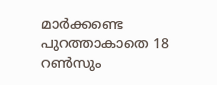മാര്‍ക്കണ്ടെ പുറത്താകാതെ 18 റണ്‍സും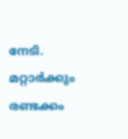നേടി. മറ്റാര്‍ക്കും രണ്ടക്കം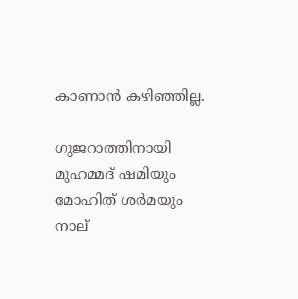കാണാന്‍ കഴിഞ്ഞില്ല.

ഗുജറാത്തിനായി മുഹമ്മദ് ഷമിയും മോഹിത് ശര്‍മയും നാല്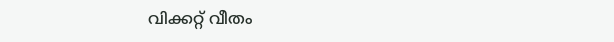വിക്കറ്റ് വീതം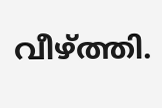വീഴ്ത്തി.